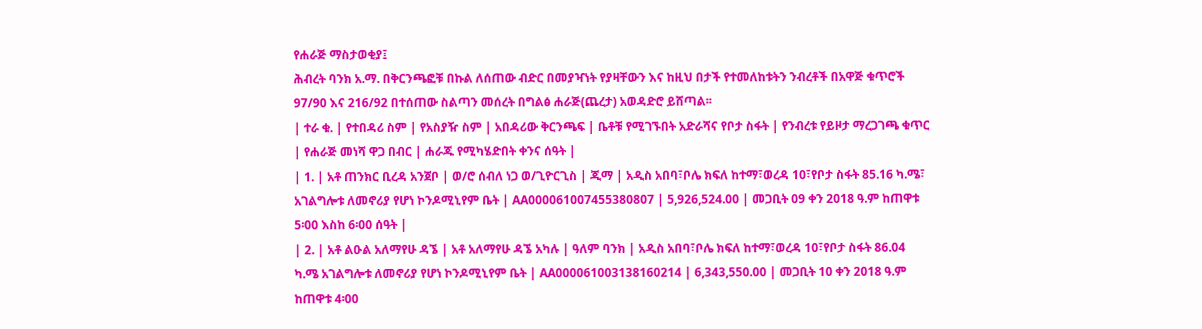የሐራጅ ማስታወቂያ፤
ሕብረት ባንክ አ.ማ. በቅርንጫፎቹ በኩል ለሰጠው ብድር በመያዣነት የያዛቸውን እና ከዚህ በታች የተመለከቱትን ንብረቶች በአዋጅ ቁጥሮች 97/90 እና 216/92 በተሰጠው ስልጣን መሰረት በግልፅ ሐራጅ(ጨረታ) አወዳድሮ ይሸጣል፡፡
| ተራ ቁ. | የተበዳሪ ስም | የአስያዥ ስም | አበዳሪው ቅርንጫፍ | ቤቶቹ የሚገኙበት አድራሻና የቦታ ስፋት | የንብረቱ የይዞታ ማረጋገጫ ቁጥር | የሐራጅ መነሻ ዋጋ በብር | ሐራጁ የሚካሄድበት ቀንና ሰዓት |
| 1. | አቶ ጠንክር ቢረዳ አንጀቦ | ወ/ሮ ሰብለ ነጋ ወ/ጊዮርጊስ | ጂማ | አዲስ አበባ፣ቦሌ ክፍለ ከተማ፣ወረዳ 10፣የቦታ ስፋት 85.16 ካ.ሜ፣ አገልግሎቱ ለመኖሪያ የሆነ ኮንዶሚኒየም ቤት | AA000061007455380807 | 5,926,524.00 | መጋቢት 09 ቀን 2018 ዓ.ም ከጠዋቱ 5፡00 እስከ 6፡00 ሰዓት |
| 2. | አቶ ልዑል አለማየሁ ዳኜ | አቶ አለማየሁ ዳኜ አካሉ | ዓለም ባንክ | አዲስ አበባ፣ቦሌ ክፍለ ከተማ፣ወረዳ 10፣የቦታ ስፋት 86.04 ካ.ሜ አገልግሎቱ ለመኖሪያ የሆነ ኮንዶሚኒየም ቤት | AA000061003138160214 | 6,343,550.00 | መጋቢት 10 ቀን 2018 ዓ.ም ከጠዋቱ 4፡00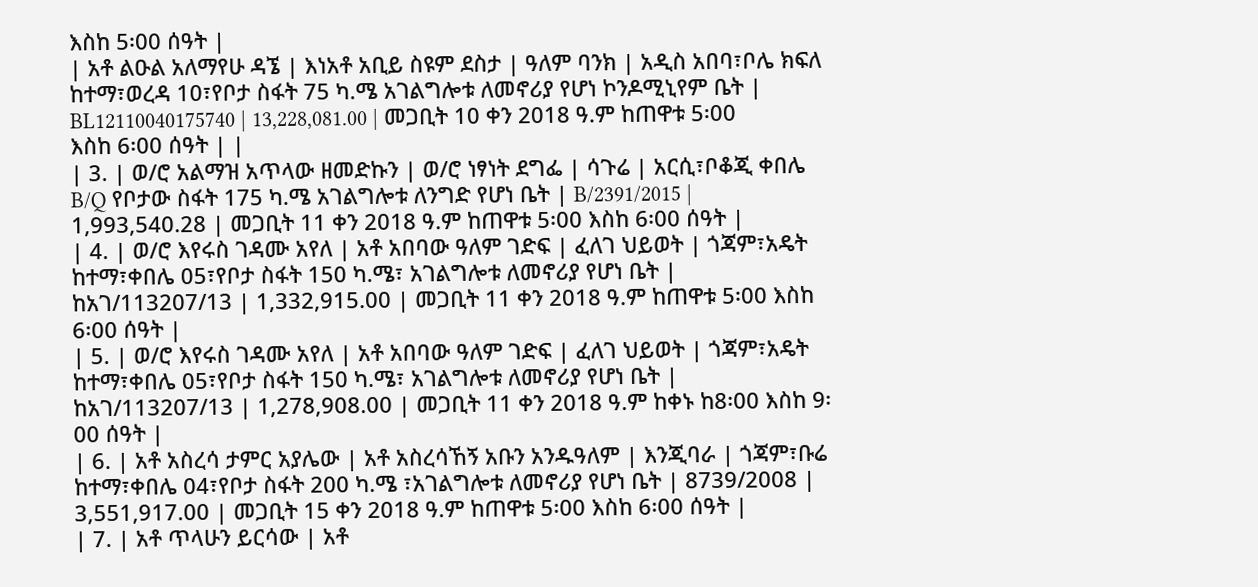እስከ 5፡00 ሰዓት |
| አቶ ልዑል አለማየሁ ዳኜ | እነአቶ አቢይ ስዩም ደስታ | ዓለም ባንክ | አዲስ አበባ፣ቦሌ ክፍለ ከተማ፣ወረዳ 10፣የቦታ ስፋት 75 ካ.ሜ አገልግሎቱ ለመኖሪያ የሆነ ኮንዶሚኒየም ቤት | BL12110040175740 | 13,228,081.00 | መጋቢት 10 ቀን 2018 ዓ.ም ከጠዋቱ 5፡00 እስከ 6፡00 ሰዓት | |
| 3. | ወ/ሮ አልማዝ አጥላው ዘመድኩን | ወ/ሮ ነፃነት ደግፌ | ሳጉሬ | አርሲ፣ቦቆጂ ቀበሌ B/Q የቦታው ስፋት 175 ካ.ሜ አገልግሎቱ ለንግድ የሆነ ቤት | B/2391/2015 | 1,993,540.28 | መጋቢት 11 ቀን 2018 ዓ.ም ከጠዋቱ 5፡00 እስከ 6፡00 ሰዓት |
| 4. | ወ/ሮ እየሩስ ገዳሙ አየለ | አቶ አበባው ዓለም ገድፍ | ፈለገ ህይወት | ጎጃም፣አዴት ከተማ፣ቀበሌ 05፣የቦታ ስፋት 150 ካ.ሜ፣ አገልግሎቱ ለመኖሪያ የሆነ ቤት | ከአገ/113207/13 | 1,332,915.00 | መጋቢት 11 ቀን 2018 ዓ.ም ከጠዋቱ 5፡00 እስከ 6፡00 ሰዓት |
| 5. | ወ/ሮ እየሩስ ገዳሙ አየለ | አቶ አበባው ዓለም ገድፍ | ፈለገ ህይወት | ጎጃም፣አዴት ከተማ፣ቀበሌ 05፣የቦታ ስፋት 150 ካ.ሜ፣ አገልግሎቱ ለመኖሪያ የሆነ ቤት | ከአገ/113207/13 | 1,278,908.00 | መጋቢት 11 ቀን 2018 ዓ.ም ከቀኑ ከ8፡00 እስከ 9፡00 ሰዓት |
| 6. | አቶ አስረሳ ታምር አያሌው | አቶ አስረሳኸኝ አቡን አንዱዓለም | እንጂባራ | ጎጃም፣ቡሬ ከተማ፣ቀበሌ 04፣የቦታ ስፋት 200 ካ.ሜ ፣አገልግሎቱ ለመኖሪያ የሆነ ቤት | 8739/2008 | 3,551,917.00 | መጋቢት 15 ቀን 2018 ዓ.ም ከጠዋቱ 5፡00 እስከ 6፡00 ሰዓት |
| 7. | አቶ ጥላሁን ይርሳው | አቶ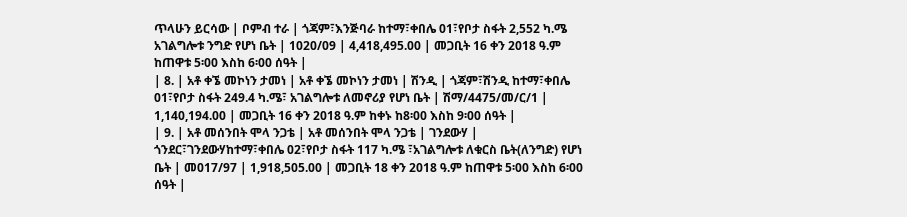ጥላሁን ይርሳው | ቦምብ ተራ | ጎጃም፣እንጅባራ ከተማ፣ቀበሌ 01፣የቦታ ስፋት 2,552 ካ.ሜ አገልግሎቱ ንግድ የሆነ ቤት | 1020/09 | 4,418,495.00 | መጋቢት 16 ቀን 2018 ዓ.ም ከጠዋቱ 5፡00 እስከ 6፡00 ሰዓት |
| 8. | አቶ ቀኜ መኮነን ታመነ | አቶ ቀኜ መኮነን ታመነ | ሽንዲ | ጎጃም፣ሽንዲ ከተማ፣ቀበሌ 01፣የቦታ ስፋት 249.4 ካ.ሜ፣ አገልግሎቱ ለመኖሪያ የሆነ ቤት | ሽማ/4475/መ/ር/1 | 1,140,194.00 | መጋቢት 16 ቀን 2018 ዓ.ም ከቀኑ ከ8፡00 እስከ 9፡00 ሰዓት |
| 9. | አቶ መሰንበት ሞላ ንጋቴ | አቶ መሰንበት ሞላ ንጋቴ | ገንደውሃ | ጎንደር፣ገንደውሃከተማ፣ቀበሌ 02፣የቦታ ስፋት 117 ካ.ሜ ፣አገልግሎቱ ለቁርስ ቤት(ለንግድ) የሆነ ቤት | መ017/97 | 1,918,505.00 | መጋቢት 18 ቀን 2018 ዓ.ም ከጠዋቱ 5፡00 እስከ 6፡00 ሰዓት |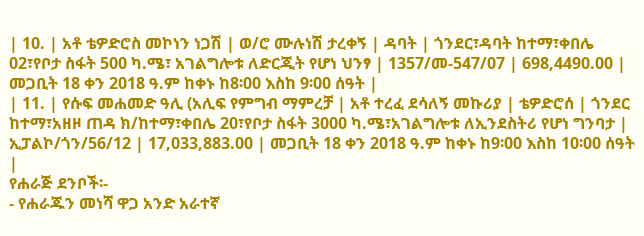| 10. | አቶ ቴዎድሮስ መኮነን ነጋሽ | ወ/ሮ ሙሉነሽ ታረቀኝ | ዳባት | ጎንደር፣ዳባት ከተማ፣ቀበሌ 02፣የቦታ ስፋት 500 ካ.ሜ፣ አገልግሎቱ ለድርጂት የሆነ ህንፃ | 1357/መ-547/07 | 698,4490.00 | መጋቢት 18 ቀን 2018 ዓ.ም ከቀኑ ከ8፡00 እስከ 9፡00 ሰዓት |
| 11. | የሱፍ መሐመድ ዓሊ (አሊፍ የምግብ ማምረቻ | አቶ ተረፈ ደሳለኝ መኩሪያ | ቴዎድሮሰ | ጎንደር ከተማ፣አዘዞ ጠዳ ክ/ከተማ፣ቀበሌ 20፣የቦታ ስፋት 3000 ካ.ሜ፣አገልግሎቱ ለኢንደስትሪ የሆነ ግንባታ | ኢፓልኮ/ጎን/56/12 | 17,033,883.00 | መጋቢት 18 ቀን 2018 ዓ.ም ከቀኑ ከ9፡00 እስከ 10፡00 ሰዓት |
የሐራጅ ደንቦች፡-
- የሐራጁን መነሻ ዋጋ አንድ አራተኛ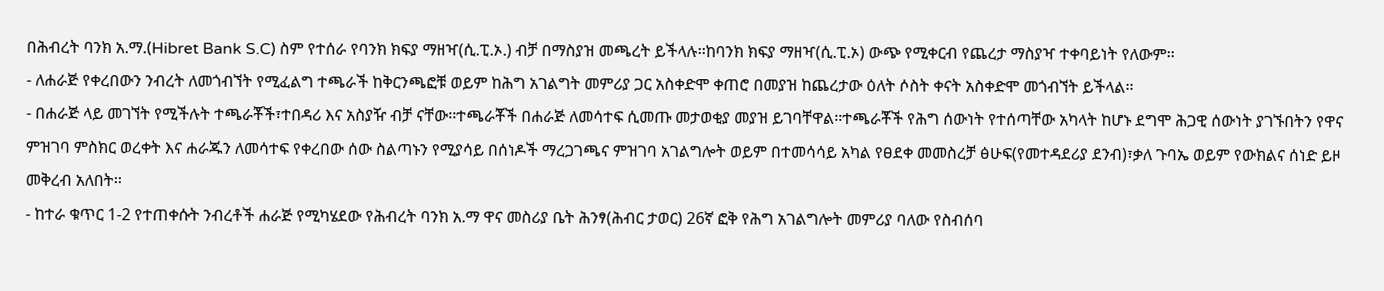በሕብረት ባንክ አ.ማ.(Hibret Bank S.C) ስም የተሰራ የባንክ ክፍያ ማዘዣ(ሲ.ፒ.ኦ.) ብቻ በማስያዝ መጫረት ይችላሉ፡፡ከባንክ ክፍያ ማዘዣ(ሲ.ፒ.ኦ) ውጭ የሚቀርብ የጨረታ ማስያዣ ተቀባይነት የለውም፡፡
- ለሐራጅ የቀረበውን ንብረት ለመጎብኘት የሚፈልግ ተጫራች ከቅርንጫፎቹ ወይም ከሕግ አገልግት መምሪያ ጋር አስቀድሞ ቀጠሮ በመያዝ ከጨረታው ዕለት ሶስት ቀናት አስቀድሞ መጎብኘት ይችላል፡፡
- በሐራጅ ላይ መገኘት የሚችሉት ተጫራቾች፣ተበዳሪ እና አስያዥ ብቻ ናቸው፡፡ተጫራቾች በሐራጅ ለመሳተፍ ሲመጡ መታወቂያ መያዝ ይገባቸዋል፡፡ተጫራቾች የሕግ ሰውነት የተሰጣቸው አካላት ከሆኑ ደግሞ ሕጋዊ ሰውነት ያገኙበትን የዋና ምዝገባ ምስክር ወረቀት እና ሐራጁን ለመሳተፍ የቀረበው ሰው ስልጣኑን የሚያሳይ በሰነዶች ማረጋገጫና ምዝገባ አገልግሎት ወይም በተመሳሳይ አካል የፀደቀ መመስረቻ ፅሁፍ(የመተዳደሪያ ደንብ)፣ቃለ ጉባኤ ወይም የውክልና ሰነድ ይዞ መቅረብ አለበት፡፡
- ከተራ ቁጥር 1-2 የተጠቀሱት ንብረቶች ሐራጅ የሚካሄደው የሕብረት ባንክ አ.ማ ዋና መስሪያ ቤት ሕንፃ(ሕብር ታወር) 26ኛ ፎቅ የሕግ አገልግሎት መምሪያ ባለው የስብሰባ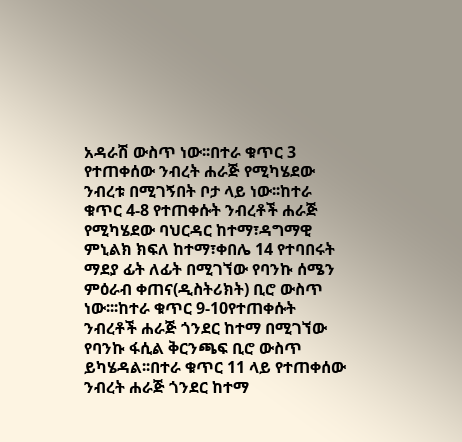አዳራሽ ውስጥ ነው፡፡በተራ ቁጥር 3 የተጠቀሰው ንብረት ሐራጅ የሚካሄደው ንብረቱ በሚገኝበት ቦታ ላይ ነው፡፡ከተራ ቁጥር 4-8 የተጠቀሱት ንብረቶች ሐራጅ የሚካሄደው ባህርዳር ከተማ፣ዳግማዊ ምኒልክ ክፍለ ከተማ፣ቀበሌ 14 የተባበሩት ማደያ ፊት ለፊት በሚገኘው የባንኩ ሰሜን ምዕራብ ቀጠና(ዲስትሪክት) ቢሮ ውስጥ ነው፡፡፡ከተራ ቁጥር 9-10የተጠቀሱት ንብረቶች ሐራጅ ጎንደር ከተማ በሚገኘው የባንኩ ፋሲል ቅርንጫፍ ቢሮ ውስጥ ይካሄዳል፡፡በተራ ቁጥር 11 ላይ የተጠቀሰው ንብረት ሐራጅ ጎንደር ከተማ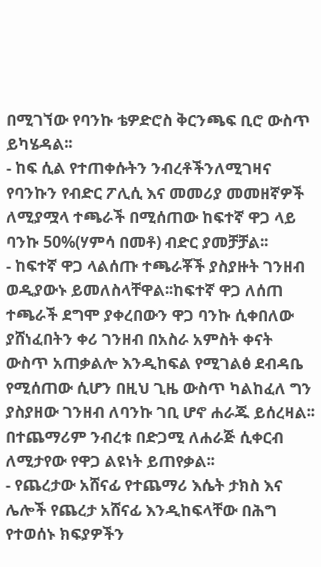በሚገኘው የባንኩ ቴዎድሮስ ቅርንጫፍ ቢሮ ውስጥ ይካሄዳል፡፡
- ከፍ ሲል የተጠቀሱትን ንብረቶችንለሚገዛና የባንኩን የብድር ፖሊሲ እና መመሪያ መመዘኛዎች ለሚያሟላ ተጫራች በሚሰጠው ከፍተኛ ዋጋ ላይ ባንኩ 50%(ሃምሳ በመቶ) ብድር ያመቻቻል፡፡
- ከፍተኛ ዋጋ ላልሰጡ ተጫራቾች ያስያዙት ገንዘብ ወዲያውኑ ይመለስላቸዋል፡፡ከፍተኛ ዋጋ ለሰጠ ተጫራች ደግሞ ያቀረበውን ዋጋ ባንኩ ሲቀበለው ያሸነፈበትን ቀሪ ገንዘብ በአስራ አምስት ቀናት ውስጥ አጠቃልሎ እንዲከፍል የሚገልፅ ደብዳቤ የሚሰጠው ሲሆን በዚህ ጊዜ ውስጥ ካልከፈለ ግን ያስያዘው ገንዘብ ለባንኩ ገቢ ሆኖ ሐራጁ ይሰረዛል፡፡በተጨማሪም ንብረቱ በድጋሚ ለሐራጅ ሲቀርብ ለሚታየው የዋጋ ልዩነት ይጠየቃል፡፡
- የጨረታው አሸናፊ የተጨማሪ እሴት ታክስ እና ሌሎች የጨረታ አሸናፊ እንዲከፍላቸው በሕግ የተወሰኑ ክፍያዎችን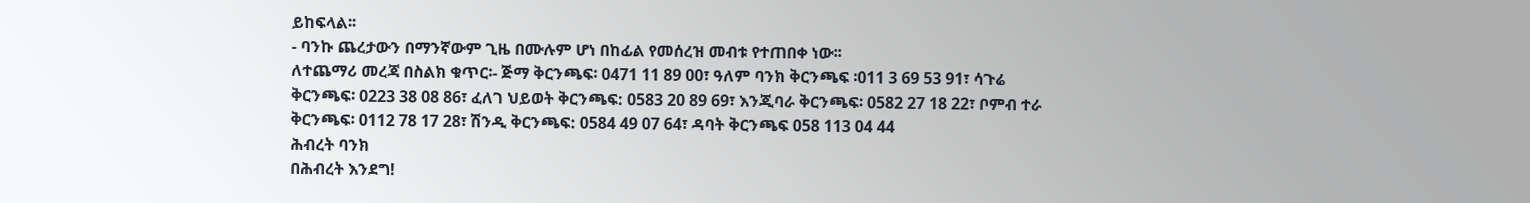ይከፍላል፡፡
- ባንኩ ጨረታውን በማንኛውም ጊዜ በሙሉም ሆነ በከፊል የመሰረዝ መብቱ የተጠበቀ ነው፡፡
ለተጨማሪ መረጃ በስልክ ቁጥር፡- ጅማ ቅርንጫፍ፡ 0471 11 89 00፣ ዓለም ባንክ ቅርንጫፍ ፡011 3 69 53 91፣ ሳጉሬ ቅርንጫፍ፡ 0223 38 08 86፣ ፈለገ ህይወት ቅርንጫፍ: 0583 20 89 69፣ እንጂባራ ቅርንጫፍ፡ 0582 27 18 22፣ ቦምብ ተራ ቅርንጫፍ፡ 0112 78 17 28፣ ሽንዲ ቅርንጫፍ: 0584 49 07 64፣ ዳባት ቅርንጫፍ 058 113 04 44
ሕብረት ባንክ
በሕብረት እንደግ!